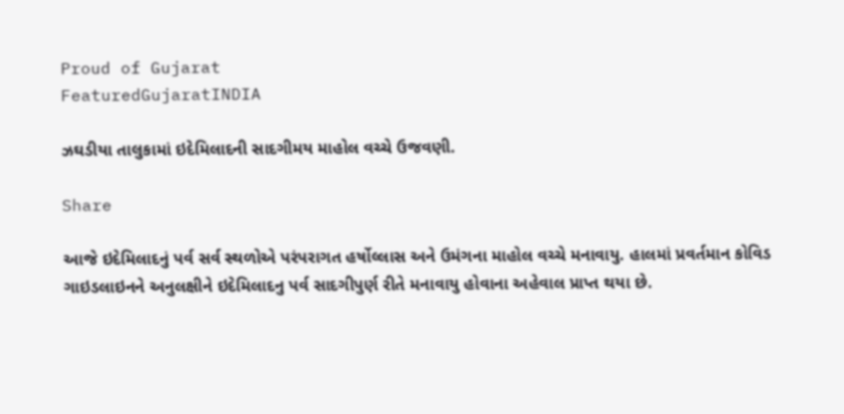Proud of Gujarat
FeaturedGujaratINDIA

ઝઘડીયા તાલુકામાં ઇદેમિલાદની સાદગીમય માહોલ વચ્ચે ઉજવણી.

Share

આજે ઇદેમિલાદનું પર્વ સર્વ સ્થળોએ પરંપરાગત હર્ષોલ્લાસ અને ઉમંગના માહોલ વચ્ચે મનાવાયુ. હાલમાં પ્રવર્તમાન કોવિડ ગાઇડલાઇનને અનુલક્ષીને ઇદેમિલાદનુ પર્વ સાદગીપુર્ણ રીતે મનાવાયુ હોવાના અહેવાલ પ્રાપ્ત થયા છે.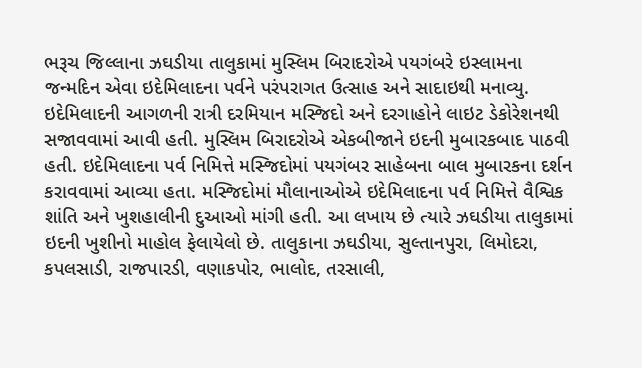ભરૂચ જિલ્લાના ઝઘડીયા તાલુકામાં મુસ્લિમ બિરાદરોએ પયગંબરે ઇસ્લામના જન્મદિન એવા ઇદેમિલાદના પર્વને પરંપરાગત ઉત્સાહ અને સાદાઇથી મનાવ્યુ. ઇદેમિલાદની આગળની રાત્રી દરમિયાન મસ્જિદો અને દરગાહોને લાઇટ ડેકોરેશનથી સજાવવામાં આવી હતી. મુસ્લિમ બિરાદરોએ એકબીજાને ઇદની મુબારકબાદ પાઠવી હતી. ઇદેમિલાદના પર્વ નિમિત્તે મસ્જિદોમાં પયગંબર સાહેબના બાલ મુબારકના દર્શન કરાવવામાં આવ્યા હતા. મસ્જિદોમાં મૌલાનાઓએ ઇદેમિલાદના પર્વ નિમિત્તે વૈશ્વિક શાંતિ અને ખુશહાલીની દુઆઓ માંગી હતી. આ લખાય છે ત્યારે ઝઘડીયા તાલુકામાં ઇદની ખુશીનો માહોલ ફેલાયેલો છે. તાલુકાના ઝઘડીયા, સુલ્તાનપુરા, લિમોદરા, કપલસાડી, રાજપારડી, વણાકપોર, ભાલોદ, તરસાલી,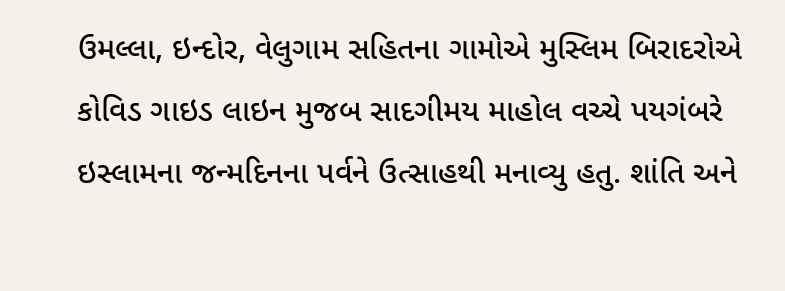ઉમલ્લા, ઇન્દોર, વેલુગામ સહિતના ગામોએ મુસ્લિમ બિરાદરોએ કોવિડ ગાઇડ લાઇન મુજબ સાદગીમય માહોલ વચ્ચે પયગંબરે ઇસ્લામના જન્મદિનના પર્વને ઉત્સાહથી મનાવ્યુ હતુ. શાંતિ અને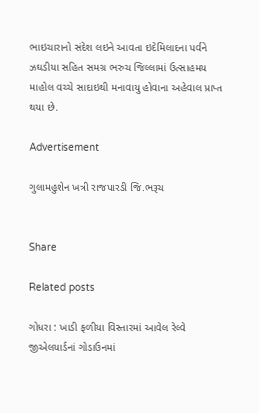ભાઇચારાનો સંદેશ લઇને આવતા ઇદેમિલાદના પર્વને ઝઘડીયા સહિત સમગ્ર ભરુચ જિલ્લામ‍ાં ઉત્સાહમય માહોલ વચ્ચે સાદાઇથી મનાવાયુ હોવાના અહેવાલ પ્રાપ્ત થયા છે.

Advertisement

ગુલામહુશેન ખત્રી રાજપારડી જિ.ભરૂચ


Share

Related posts

ગોધરા : ખાડી ફળીયા વિસ્તારમાં આવેલ રેલ્વે જીએલયાર્ડનાં ગોડાઉનમાં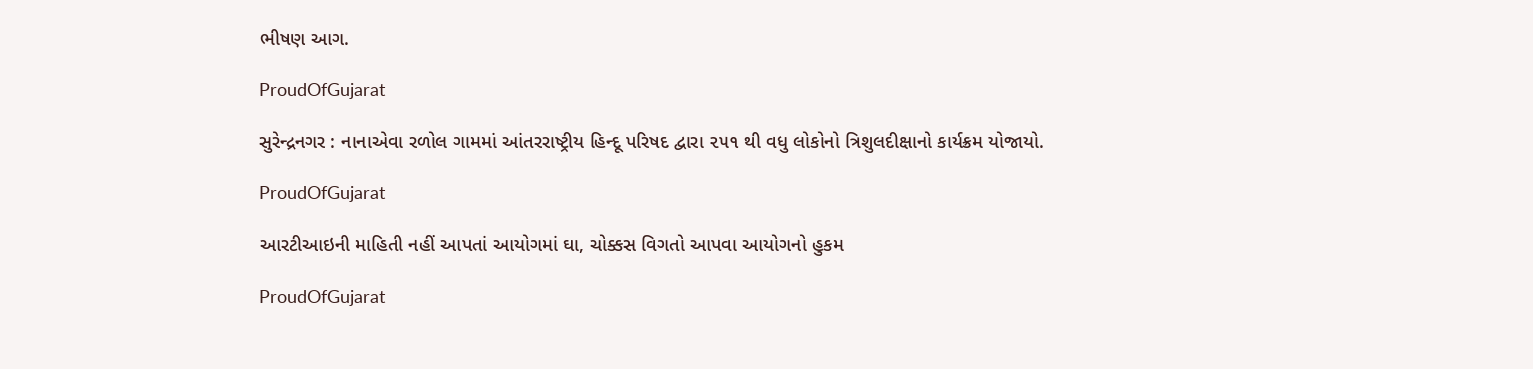ભીષણ આગ.

ProudOfGujarat

સુરેન્દ્રનગર : નાનાએવા રળોલ ગામમાં આંતરરાષ્ટ્રીય હિન્દૂ પરિષદ દ્વારા ૨૫૧ થી વધુ લોકોનો ત્રિશુલદીક્ષાનો કાર્યક્રમ યોજાયો.

ProudOfGujarat

આરટીઆઇની માહિતી નહીં આપતાં આયોગમાં ઘા, ચોક્કસ વિગતો આપવા આયોગનો હુકમ

ProudOfGujarat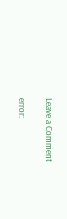Leave a Comment

error: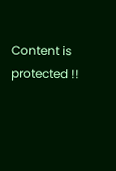Content is protected !!